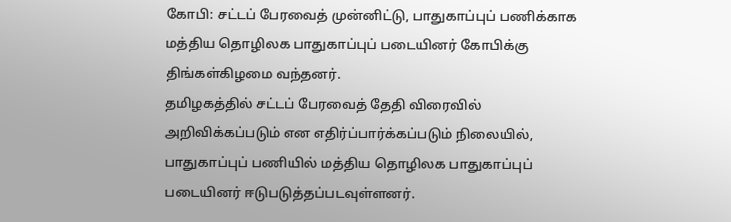கோபி: சட்டப் பேரவைத் முன்னிட்டு, பாதுகாப்புப் பணிக்காக மத்திய தொழிலக பாதுகாப்புப் படையினர் கோபிக்கு திங்கள்கிழமை வந்தனர்.
தமிழகத்தில் சட்டப் பேரவைத் தேதி விரைவில் அறிவிக்கப்படும் என எதிர்ப்பார்க்கப்படும் நிலையில், பாதுகாப்புப் பணியில் மத்திய தொழிலக பாதுகாப்புப் படையினர் ஈடுபடுத்தப்படவுள்ளனர்.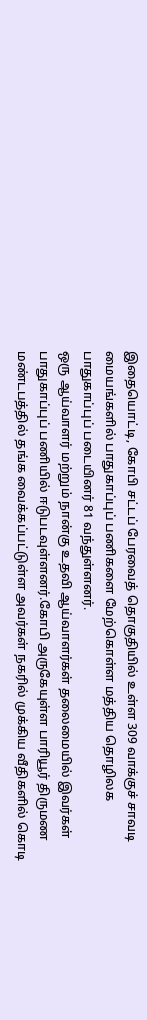இதையொட்டி, கோபி சட்டப் பேரவைத் தொகுதியில் உள்ள 309 வாக்குச் சாவடி மையங்களில் பாதுகாப்புப் பணிகளை மேற்கொள்ள மத்திய தொழிலக பாதுகாப்புப் படையினர் 81 வந்துள்ளனர்.
ஒரு ஆய்வாளர் மற்றும் நான்கு உதவி ஆய்வாளர்கள் தலைமையில் இவர்கள் பாதுகாப்புப் பணியில் ஈடுபடவுள்ளனர்.கோபி அருகேயுள்ள பாரியூர் திருமண மண்டபத்தில் தங்க வைக்கப்பட்டுள்ள அவர்கள் நகரில் முக்கிய வீதிகளில் கொடி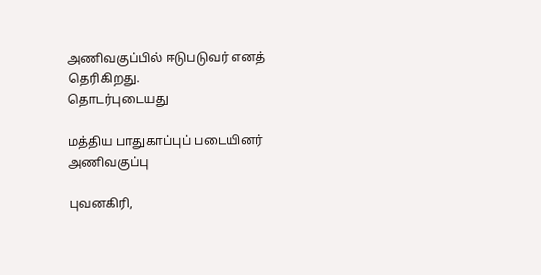அணிவகுப்பில் ஈடுபடுவர் எனத் தெரிகிறது.
தொடர்புடையது

மத்திய பாதுகாப்புப் படையினர் அணிவகுப்பு

புவனகிரி,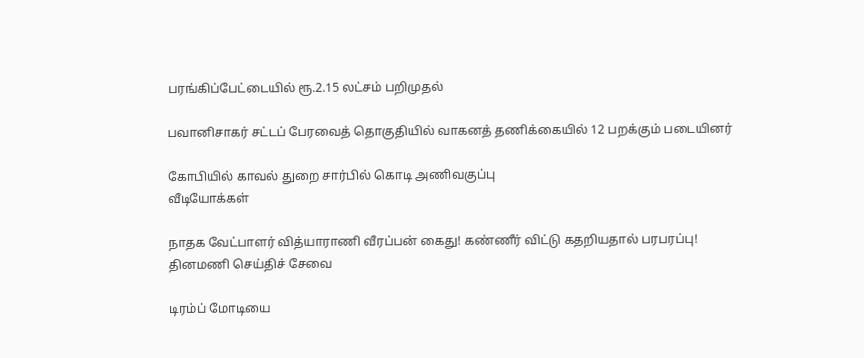பரங்கிப்பேட்டையில் ரூ.2.15 லட்சம் பறிமுதல்

பவானிசாகர் சட்டப் பேரவைத் தொகுதியில் வாகனத் தணிக்கையில் 12 பறக்கும் படையினர்

கோபியில் காவல் துறை சார்பில் கொடி அணிவகுப்பு
வீடியோக்கள்

நாதக வேட்பாளர் வித்யாராணி வீரப்பன் கைது! கண்ணீர் விட்டு கதறியதால் பரபரப்பு!
தினமணி செய்திச் சேவை

டிரம்ப் மோடியை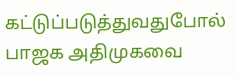கட்டுப்படுத்துவதுபோல் பாஜக அதிமுகவை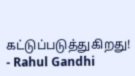கட்டுப்படுத்துகிறது! - Rahul Gandhi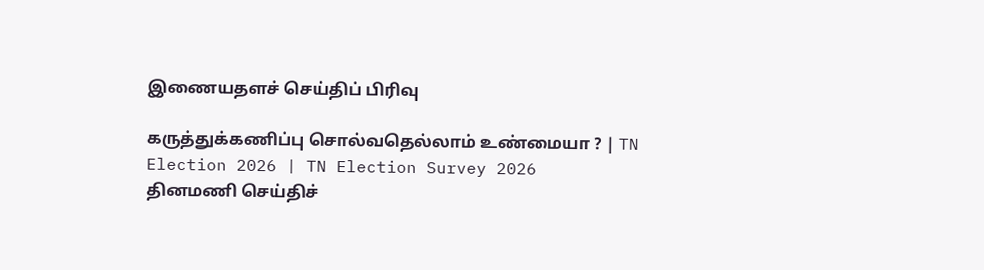இணையதளச் செய்திப் பிரிவு

கருத்துக்கணிப்பு சொல்வதெல்லாம் உண்மையா ? | TN Election 2026 | TN Election Survey 2026
தினமணி செய்திச்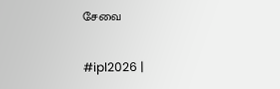சேவை

#ipl2026 |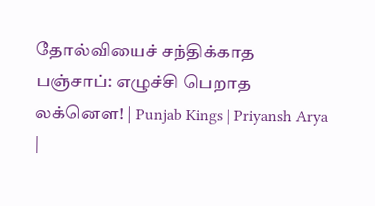தோல்வியைச் சந்திக்காத பஞ்சாப்: எழுச்சி பெறாத லக்னௌ! | Punjab Kings | Priyansh Arya |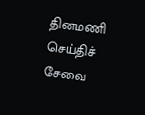தினமணி செய்திச் சேவை